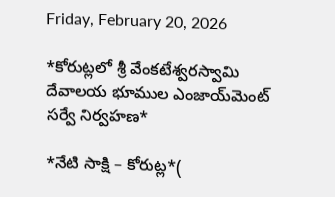Friday, February 20, 2026

*కోరుట్లలో శ్రీ వేంకటేశ్వరస్వామి దేవాలయ భూముల ఎంజాయ్‌మెంట్ సర్వే నిర్వహణ*

*నేటి సాక్షి – కోరుట్ల*(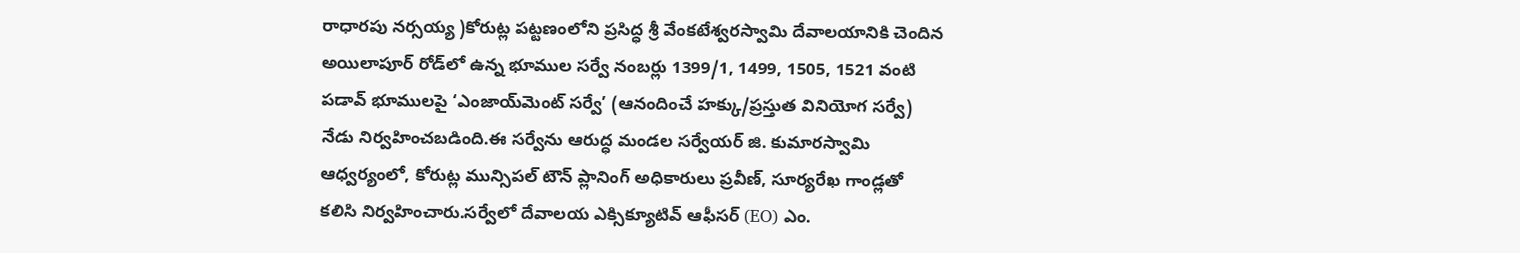రాధారపు నర్సయ్య )కోరుట్ల పట్టణంలోని ప్రసిద్ధ శ్రీ వేంకటేశ్వరస్వామి దేవాలయానికి చెందిన అయిలాపూర్ రోడ్‌లో ఉన్న భూముల సర్వే నంబర్లు 1399/1, 1499, 1505, 1521 వంటి పడావ్ భూములపై ‘ఎంజాయ్‌మెంట్ సర్వే’ (ఆనందించే హక్కు/ప్రస్తుత వినియోగ సర్వే) నేడు నిర్వహించబడింది.ఈ సర్వేను ఆరుద్ధ మండల సర్వేయర్ జి. కుమారస్వామి ఆధ్వర్యంలో, కోరుట్ల మున్సిపల్ టౌన్ ప్లానింగ్ అధికారులు ప్రవీణ్, సూర్యరేఖ గాండ్లతో కలిసి నిర్వహించారు.సర్వేలో దేవాలయ ఎక్సిక్యూటివ్ ఆఫీసర్ (EO) ఎం.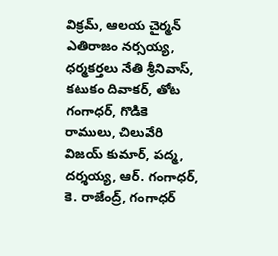విక్రమ్, ఆలయ చైర్మన్ ఎతిరాజం నర్సయ్య, ధర్మకర్తలు నేతి శ్రీనివాస్, కటుకం దివాకర్, తోట గంగాధర్, గొడికె రాములు, చిలువేరి విజయ్ కుమార్, పద్మ, దర్శయ్య, ఆర్. గంగాధర్, కె. రాజేంద్ర్, గంగాధర్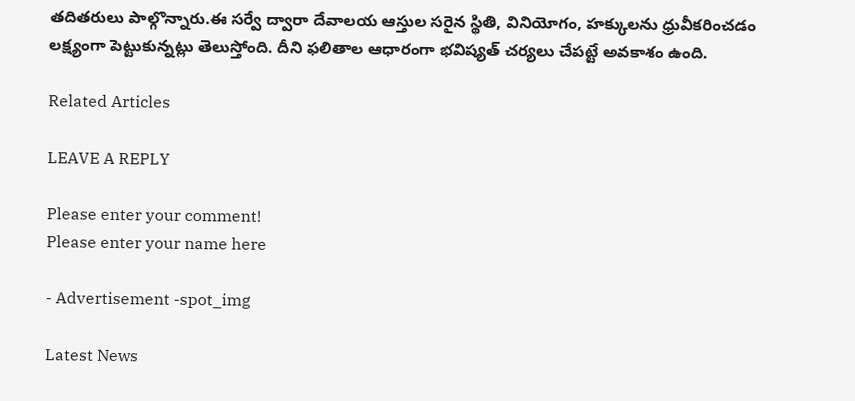తదితరులు పాల్గొన్నారు.ఈ సర్వే ద్వారా దేవాలయ ఆస్తుల సరైన స్థితి, వినియోగం, హక్కులను ధ్రువీకరించడం లక్ష్యంగా పెట్టుకున్నట్లు తెలుస్తోంది. దీని ఫలితాల ఆధారంగా భవిష్యత్ చర్యలు చేపట్టే అవకాశం ఉంది.

Related Articles

LEAVE A REPLY

Please enter your comment!
Please enter your name here

- Advertisement -spot_img

Latest News